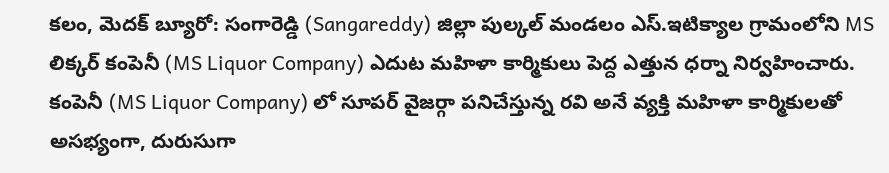కలం, మెదక్ బ్యూరో: సంగారెడ్డి (Sangareddy) జిల్లా పుల్కల్ మండలం ఎస్.ఇటిక్యాల గ్రామంలోని MS లిక్కర్ కంపెనీ (MS Liquor Company) ఎదుట మహిళా కార్మికులు పెద్ద ఎత్తున ధర్నా నిర్వహించారు. కంపెనీ (MS Liquor Company) లో సూపర్ వైజర్గా పనిచేస్తున్న రవి అనే వ్యక్తి మహిళా కార్మికులతో అసభ్యంగా, దురుసుగా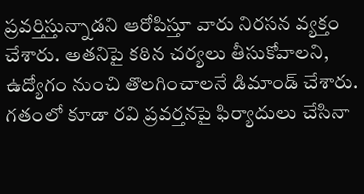ప్రవర్తిస్తున్నాడని ఆరోపిస్తూ వారు నిరసన వ్యక్తం చేశారు. అతనిపై కఠిన చర్యలు తీసుకోవాలని, ఉద్యోగం నుంచి తొలగించాలనే డిమాండ్ చేశారు.
గతంలో కూడా రవి ప్రవర్తనపై ఫిర్యాదులు చేసినా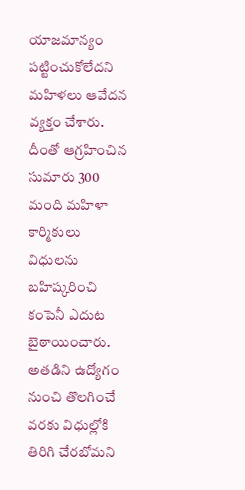యాజమాన్యం పట్టించుకోలేదని మహిళలు ఆవేదన వ్యక్తం చేశారు. దీంతో ఆగ్రహించిన సుమారు 300 మంది మహిళా కార్మికులు విధులను బహిష్కరించి కంపెనీ ఎదుట బైఠాయించారు. అతడిని ఉద్యోగం నుంచి తొలగించే వరకు విధుల్లోకి తిరిగి చేరబోమని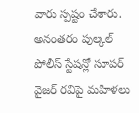వారు స్పష్టం చేశారు. అనంతరం పుల్కల్ పోలీస్ స్టేషన్లో సూపర్ వైజర్ రవిపై మహిళలు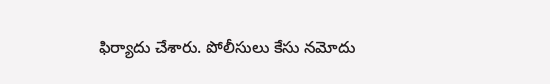ఫిర్యాదు చేశారు. పోలీసులు కేసు నమోదు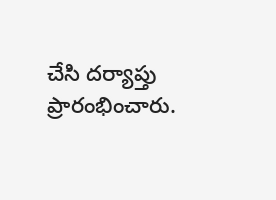చేసి దర్యాప్తు ప్రారంభించారు.